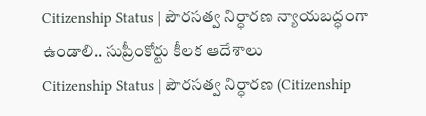Citizenship Status | పౌరసత్వ నిర్ధారణ న్యాయబద్ధంగా ఉండాలి.. సుప్రీంకోర్టు కీలక ఆదేశాలు
Citizenship Status | పౌరసత్వ నిర్ధారణ (Citizenship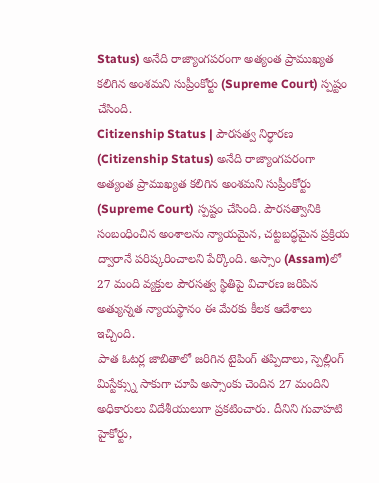Status) అనేది రాజ్యాంగపరంగా అత్యంత ప్రాముఖ్యత కలిగిన అంశమని సుప్రీంకోర్టు (Supreme Court) స్పష్టం చేసింది.
Citizenship Status | పౌరసత్వ నిర్ధారణ (Citizenship Status) అనేది రాజ్యాంగపరంగా అత్యంత ప్రాముఖ్యత కలిగిన అంశమని సుప్రీంకోర్టు (Supreme Court) స్పష్టం చేసింది. పౌరసత్వానికి సంబంధించిన అంశాలను న్యాయమైన, చట్టబద్ధమైన ప్రక్రియ ద్వారానే పరిష్కరించాలని పేర్కొంది. అస్సాం (Assam)లో 27 మంది వ్యక్తుల పౌరసత్వ స్థితిపై విచారణ జరిపిన అత్యున్నత న్యాయస్థానం ఈ మేరకు కీలక ఆదేశాలు ఇచ్చింది.
పాత ఓటర్ల జాబితాలో జరిగిన టైపింగ్ తప్పిదాలు, స్పెల్లింగ్ మిస్టేక్స్ను సాకుగా చూపి అస్సాంకు చెందిన 27 మందిని అధికారులు విదేశీయులుగా ప్రకటించారు. దీనిని గువాహటి హైకోర్టు,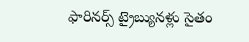ఫారినర్స్ ట్రైబ్యునళ్లు సైతం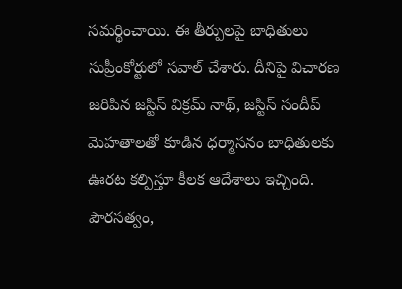సమర్థించాయి. ఈ తీర్పులపై బాధితులు సుప్రీంకోర్టులో సవాల్ చేశారు. దీనిపై విచారణ జరిపిన జస్టిస్ విక్రమ్ నాథ్, జస్టిస్ సందీప్ మెహతాలతో కూడిన ధర్మాసనం బాధితులకు ఊరట కల్పిస్తూ కీలక ఆదేశాలు ఇచ్చింది.
పౌరసత్వం,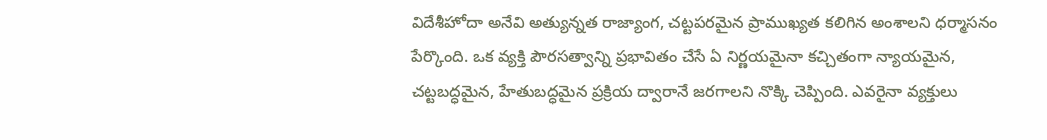విదేశీహోదా అనేవి అత్యున్నత రాజ్యాంగ, చట్టపరమైన ప్రాముఖ్యత కలిగిన అంశాలని ధర్మాసనం పేర్కొంది. ఒక వ్యక్తి పౌరసత్వాన్ని ప్రభావితం చేసే ఏ నిర్ణయమైనా కచ్చితంగా న్యాయమైన, చట్టబద్ధమైన, హేతుబద్ధమైన ప్రక్రియ ద్వారానే జరగాలని నొక్కి చెప్పింది. ఎవరైనా వ్యక్తులు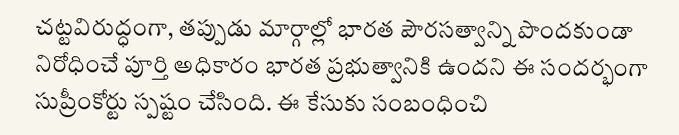చట్టవిరుద్ధంగా, తప్పుడు మార్గాల్లో భారత పౌరసత్వాన్ని పొందకుండా నిరోధించే పూర్తి అధికారం భారత ప్రభుత్వానికి ఉందని ఈ సందర్భంగా సుప్రీంకోర్టు స్పష్టం చేసింది. ఈ కేసుకు సంబంధించి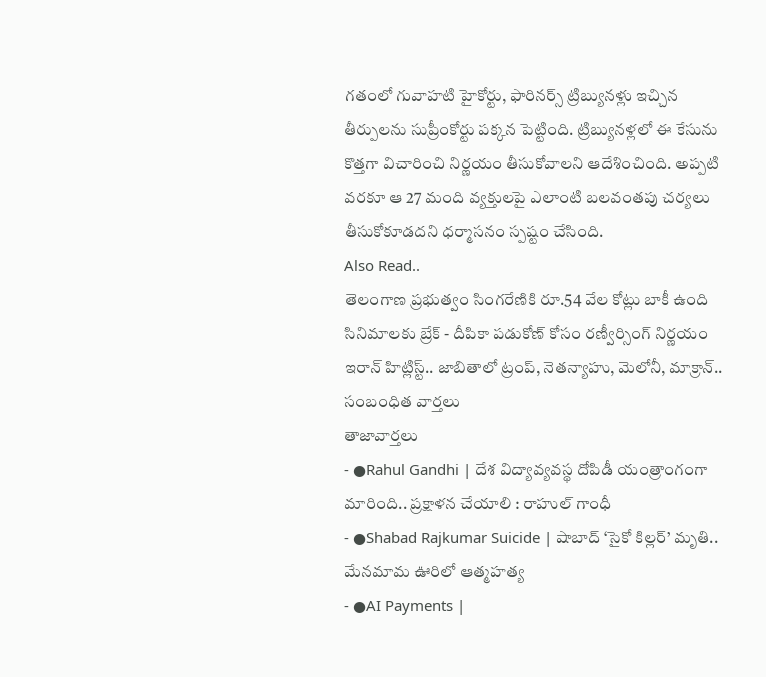గతంలో గువాహటి హైకోర్టు, ఫారినర్స్ ట్రిబ్యునళ్లు ఇచ్చిన తీర్పులను సుప్రీంకోర్టు పక్కన పెట్టింది. ట్రిబ్యునళ్లలో ఈ కేసును కొత్తగా విచారించి నిర్ణయం తీసుకోవాలని ఆదేశించింది. అప్పటి వరకూ ఆ 27 మంది వ్యక్తులపై ఎలాంటి బలవంతపు చర్యలు తీసుకోకూడదని ధర్మాసనం స్పష్టం చేసింది.
Also Read..
తెలంగాణ ప్రభుత్వం సింగరేణికి రూ.54 వేల కోట్లు బాకీ ఉంది
సినిమాలకు బ్రేక్ - దీపికా పడుకోణ్ కోసం రణ్వీర్సింగ్ నిర్ణయం
ఇరాన్ హిట్లిస్ట్.. జాబితాలో ట్రంప్, నెతన్యాహు, మెలోనీ, మాక్రాన్..
సంబంధిత వార్తలు
తాజావార్తలు
- ●Rahul Gandhi | దేశ విద్యావ్యవస్థ దోపిడీ యంత్రాంగంగా మారింది.. ప్రక్షాళన చేయాలి : రాహుల్ గాంధీ
- ●Shabad Rajkumar Suicide | షాబాద్ ‘సైకో కిల్లర్’ మృతి.. మేనమామ ఊరిలో ఆత్మహత్య
- ●AI Payments |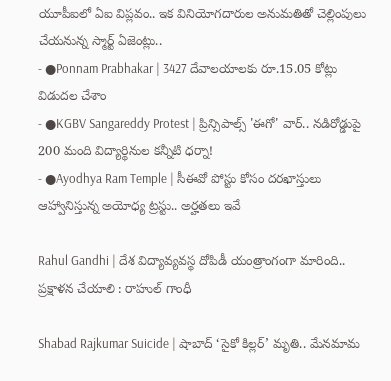యూపీఐలో ఏఐ విప్లవం.. ఇక వినియోగదారుల అనుమతితో చెల్లింపులు చేయనున్న స్మార్ట్ ఏజెంట్లు..
- ●Ponnam Prabhakar | 3427 దేవాలయాలకు రూ.15.05 కోట్లు విడుదల చేశాం
- ●KGBV Sangareddy Protest | ప్రిన్సిపాల్స్ 'ఈగో' వార్.. నడిరోడ్డుపై 200 మంది విద్యార్థినుల కన్నీటి ధర్నా!
- ●Ayodhya Ram Temple | సీఈవో పోస్టు కోసం దరఖాస్తులు ఆహ్వానిస్తున్న అయోధ్య ట్రస్టు.. అర్హతలు ఇవే

Rahul Gandhi | దేశ విద్యావ్యవస్థ దోపిడీ యంత్రాంగంగా మారింది.. ప్రక్షాళన చేయాలి : రాహుల్ గాంధీ

Shabad Rajkumar Suicide | షాబాద్ ‘సైకో కిల్లర్’ మృతి.. మేనమామ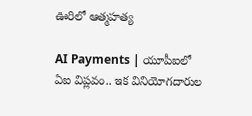ఊరిలో ఆత్మహత్య

AI Payments | యూపీఐలో ఏఐ విప్లవం.. ఇక వినియోగదారుల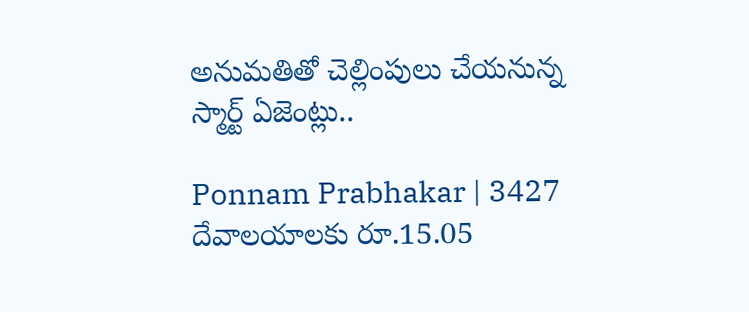అనుమతితో చెల్లింపులు చేయనున్న స్మార్ట్ ఏజెంట్లు..

Ponnam Prabhakar | 3427 దేవాలయాలకు రూ.15.05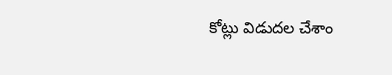కోట్లు విడుదల చేశాం